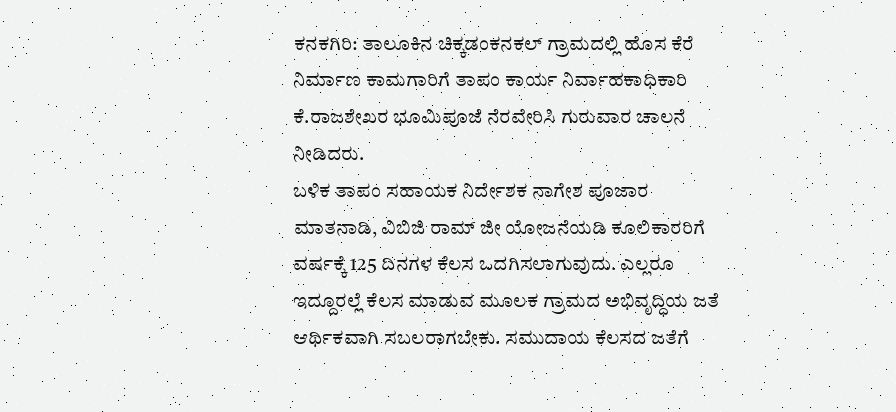ಕನಕಗಿರಿ: ತಾಲೂಕಿನ ಚಿಕ್ಕಡಂಕನಕಲ್ ಗ್ರಾಮದಲ್ಲಿ ಹೊಸ ಕೆರೆ ನಿರ್ಮಾಣ ಕಾಮಗಾರಿಗೆ ತಾಪಂ ಕಾರ್ಯ ನಿರ್ವಾಹಕಾಧಿಕಾರಿ ಕೆ.ರಾಜಶೇಖರ ಭೂಮಿಪೂಜೆ ನೆರವೇರಿಸಿ ಗುರುವಾರ ಚಾಲನೆ ನೀಡಿದರು.
ಬಳಿಕ ತಾಪಂ ಸಹಾಯಕ ನಿರ್ದೇಶಕ ನಾಗೇಶ ಪೂಜಾರ ಮಾತನಾಡಿ, ವಿಬಿಜಿ ರಾಮ್ ಜೀ ಯೋಜನೆಯಡಿ ಕೂಲಿಕಾರರಿಗೆ ವರ್ಷಕ್ಕೆ 125 ದಿನಗಳ ಕೆಲಸ ಒದಗಿಸಲಾಗುವುದು. ಎಲ್ಲರೂ ಇದ್ದೂರಲ್ಲೆ ಕೆಲಸ ಮಾಡುವ ಮೂಲಕ ಗ್ರಾಮದ ಅಭಿವೃದ್ಧಿಯ ಜತೆ ಆರ್ಥಿಕವಾಗಿ ಸಬಲರಾಗಬೇಕು. ಸಮುದಾಯ ಕೆಲಸದ ಜತೆಗೆ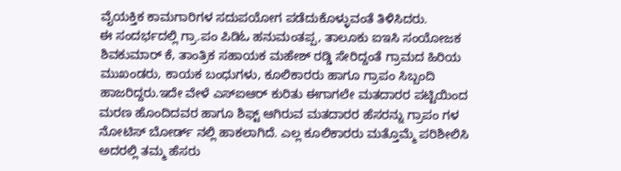ವೈಯಕ್ತಿಕ ಕಾಮಗಾರಿಗಳ ಸದುಪಯೋಗ ಪಡೆದುಕೊಳ್ಳುವಂತೆ ತಿಳಿಸಿದರು.
ಈ ಸಂದರ್ಭದಲ್ಲಿ ಗ್ರಾ.ಪಂ ಪಿಡಿಓ ಹನುಮಂತಪ್ಪ, ತಾಲೂಕು ಐಇಸಿ ಸಂಯೋಜಕ ಶಿವಕುಮಾರ್ ಕೆ, ತಾಂತ್ರಿಕ ಸಹಾಯಕ ಮಹೇಶ್ ರಡ್ಡಿ ಸೇರಿದ್ದಂತೆ ಗ್ರಾಮದ ಹಿರಿಯ ಮುಖಂಡರು, ಕಾಯಕ ಬಂಧುಗಳು, ಕೂಲಿಕಾರರು ಹಾಗೂ ಗ್ರಾಪಂ ಸಿಬ್ಬಂದಿ ಹಾಜರಿದ್ದರು.ಇದೇ ವೇಳೆ ಎಸ್ಐಆರ್ ಕುರಿತು ಈಗಾಗಲೇ ಮತದಾರರ ಪಟ್ಟಿಯಿಂದ ಮರಣ ಹೊಂದಿದವರ ಹಾಗೂ ಶಿಫ್ಟ್ ಆಗಿರುವ ಮತದಾರರ ಹೆಸರನ್ನು ಗ್ರಾಪಂ ಗಳ ನೋಟಿಸ್ ಬೋರ್ಡ್ ನಲ್ಲಿ ಹಾಕಲಾಗಿದೆ. ಎಲ್ಲ ಕೂಲಿಕಾರರು ಮತ್ತೊಮ್ಮೆ ಪರಿಶೀಲಿಸಿ ಅದರಲ್ಲಿ ತಮ್ಮ ಹೆಸರು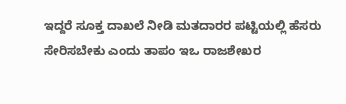ಇದ್ದರೆ ಸೂಕ್ತ ದಾಖಲೆ ನೀಡಿ ಮತದಾರರ ಪಟ್ಟಿಯಲ್ಲಿ ಹೆಸರು ಸೇರಿಸಬೇಕು ಎಂದು ತಾಪಂ ಇಒ ರಾಜಶೇಖರ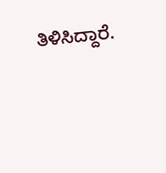ತಿಳಿಸಿದ್ದಾರೆ.